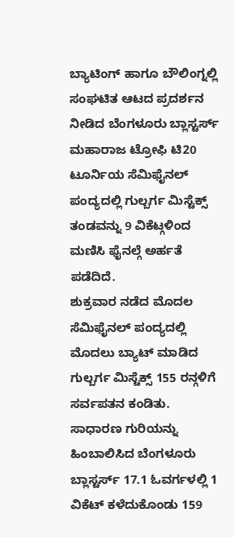ಬ್ಯಾಟಿಂಗ್ ಹಾಗೂ ಬೌಲಿಂಗ್ನಲ್ಲಿ ಸಂಘಟಿತ ಆಟದ ಪ್ರದರ್ಶನ ನೀಡಿದ ಬೆಂಗಳೂರು ಬ್ಲಾಸ್ಟರ್ಸ್ ಮಹಾರಾಜ ಟ್ರೋಫಿ ಟಿ20 ಟೂರ್ನಿಯ ಸೆಮಿಫೈನಲ್ ಪಂದ್ಯದಲ್ಲಿ ಗುಲ್ಬರ್ಗ ಮಿಸ್ಟೆಕ್ಸ್ ತಂಡವನ್ನು 9 ವಿಕೆಟ್ಗಳಿಂದ ಮಣಿಸಿ ಫೈನಲ್ಗೆ ಅರ್ಹತೆ ಪಡೆದಿದೆ.
ಶುಕ್ರವಾರ ನಡೆದ ಮೊದಲ ಸೆಮಿಫೈನಲ್ ಪಂದ್ಯದಲ್ಲಿ ಮೊದಲು ಬ್ಯಾಟ್ ಮಾಡಿದ ಗುಲ್ಬರ್ಗ ಮಿಸ್ಟೆಕ್ಸ್ 155 ರನ್ಗಳಿಗೆ ಸರ್ವಪತನ ಕಂಡಿತು. ಸಾಧಾರಣ ಗುರಿಯನ್ನು ಹಿಂಬಾಲಿಸಿದ ಬೆಂಗಳೂರು ಬ್ಲಾಸ್ಟರ್ಸ್ 17.1 ಓವರ್ಗಳಲ್ಲಿ 1 ವಿಕೆಟ್ ಕಳೆದುಕೊಂಡು 159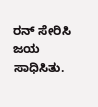ರನ್ ಸೇರಿಸಿ ಜಯ ಸಾಧಿಸಿತು.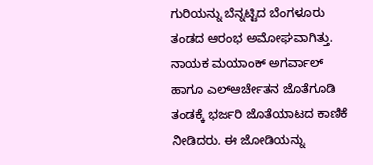ಗುರಿಯನ್ನು ಬೆನ್ನಟ್ಟಿದ ಬೆಂಗಳೂರು ತಂಡದ ಆರಂಭ ಅಮೋಘವಾಗಿತ್ತು. ನಾಯಕ ಮಯಾಂಕ್ ಅಗರ್ವಾಲ್ ಹಾಗೂ ಎಲ್ಆರ್ಚೇತನ ಜೊತೆಗೂಡಿ ತಂಡಕ್ಕೆ ಭರ್ಜರಿ ಜೊತೆಯಾಟದ ಕಾಣಿಕೆ ನೀಡಿದರು. ಈ ಜೋಡಿಯನ್ನು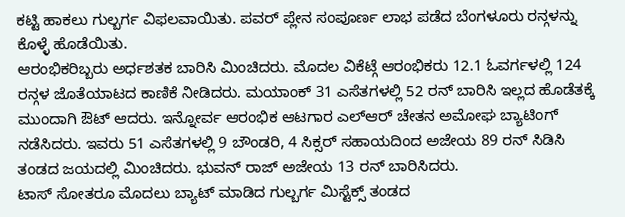ಕಟ್ಟಿ ಹಾಕಲು ಗುಲ್ಬರ್ಗ ವಿಫಲವಾಯಿತು. ಪವರ್ ಪ್ಲೇನ ಸಂಪೂರ್ಣ ಲಾಭ ಪಡೆದ ಬೆಂಗಳೂರು ರನ್ಗಳನ್ನು ಕೊಳ್ಳೆ ಹೊಡೆಯಿತು.
ಆರಂಭಿಕರಿಬ್ಬರು ಅರ್ಧಶತಕ ಬಾರಿಸಿ ಮಿಂಚಿದರು. ಮೊದಲ ವಿಕೆಟ್ಗೆ ಆರಂಭಿಕರು 12.1 ಓವರ್ಗಳಲ್ಲಿ 124 ರನ್ಗಳ ಜೊತೆಯಾಟದ ಕಾಣಿಕೆ ನೀಡಿದರು. ಮಯಾಂಕ್ 31 ಎಸೆತಗಳಲ್ಲಿ 52 ರನ್ ಬಾರಿಸಿ ಇಲ್ಲದ ಹೊಡೆತಕ್ಕೆ ಮುಂದಾಗಿ ಔಟ್ ಆದರು. ಇನ್ನೋರ್ವ ಆರಂಭಿಕ ಆಟಗಾರ ಎಲ್ಆರ್ ಚೇತನ ಅಮೋಘ ಬ್ಯಾಟಿಂಗ್ ನಡೆಸಿದರು. ಇವರು 51 ಎಸೆತಗಳಲ್ಲಿ 9 ಬೌಂಡರಿ, 4 ಸಿಕ್ಸರ್ ಸಹಾಯದಿಂದ ಅಜೇಯ 89 ರನ್ ಸಿಡಿಸಿ ತಂಡದ ಜಯದಲ್ಲಿ ಮಿಂಚಿದರು. ಭುವನ್ ರಾಜ್ ಅಜೇಯ 13 ರನ್ ಬಾರಿಸಿದರು.
ಟಾಸ್ ಸೋತರೂ ಮೊದಲು ಬ್ಯಾಟ್ ಮಾಡಿದ ಗುಲ್ಬರ್ಗ ಮಿಸ್ಟೆಕ್ಸ್ ತಂಡದ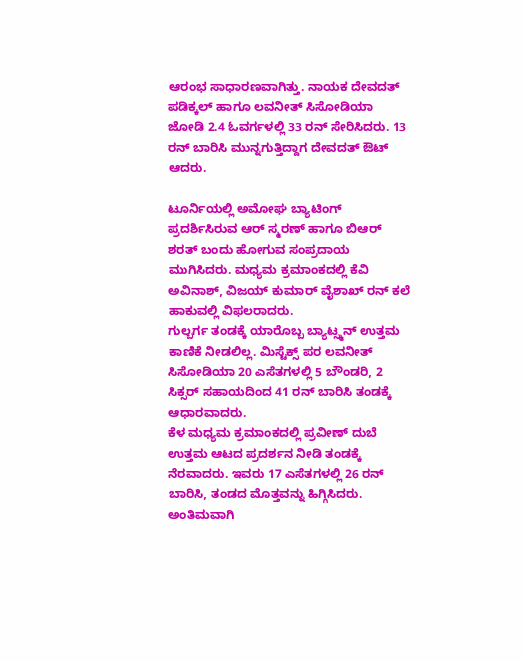ಆರಂಭ ಸಾಧಾರಣವಾಗಿತ್ತು. ನಾಯಕ ದೇವದತ್ ಪಡಿಕ್ಕಲ್ ಹಾಗೂ ಲವನೀತ್ ಸಿಸೋಡಿಯಾ ಜೋಡಿ 2.4 ಓವರ್ಗಳಲ್ಲಿ 33 ರನ್ ಸೇರಿಸಿದರು. 13 ರನ್ ಬಾರಿಸಿ ಮುನ್ನಗುತ್ತಿದ್ದಾಗ ದೇವದತ್ ಔಟ್ ಆದರು.

ಟೂರ್ನಿಯಲ್ಲಿ ಅಮೋಘ ಬ್ಯಾಟಿಂಗ್ ಪ್ರದರ್ಶಿಸಿರುವ ಆರ್ ಸ್ಮರಣ್ ಹಾಗೂ ಬಿಆರ್ ಶರತ್ ಬಂದು ಹೋಗುವ ಸಂಪ್ರದಾಯ ಮುಗಿಸಿದರು. ಮಧ್ಯಮ ಕ್ರಮಾಂಕದಲ್ಲಿ ಕೆವಿ ಅವಿನಾಶ್, ವಿಜಯ್ ಕುಮಾರ್ ವೈಶಾಖ್ ರನ್ ಕಲೆ ಹಾಕುವಲ್ಲಿ ವಿಫಲರಾದರು.
ಗುಲ್ಬರ್ಗ ತಂಡಕ್ಕೆ ಯಾರೊಬ್ಬ ಬ್ಯಾಟ್ಸ್ಮನ್ ಉತ್ತಮ ಕಾಣಿಕೆ ನೀಡಲಿಲ್ಲ. ಮಿಸ್ಟೆಕ್ಸ್ ಪರ ಲವನೀತ್ ಸಿಸೋಡಿಯಾ 20 ಎಸೆತಗಳಲ್ಲಿ 5 ಬೌಂಡರಿ, 2 ಸಿಕ್ಸರ್ ಸಹಾಯದಿಂದ 41 ರನ್ ಬಾರಿಸಿ ತಂಡಕ್ಕೆ ಆಧಾರವಾದರು.
ಕೆಳ ಮಧ್ಯಮ ಕ್ರಮಾಂಕದಲ್ಲಿ ಪ್ರವೀಣ್ ದುಬೆ ಉತ್ತಮ ಆಟದ ಪ್ರದರ್ಶನ ನೀಡಿ ತಂಡಕ್ಕೆ ನೆರವಾದರು. ಇವರು 17 ಎಸೆತಗಳಲ್ಲಿ 26 ರನ್ ಬಾರಿಸಿ, ತಂಡದ ಮೊತ್ತವನ್ನು ಹಿಗ್ಗಿಸಿದರು. ಅಂತಿಮವಾಗಿ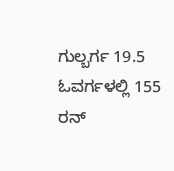ಗುಲ್ಬರ್ಗ 19.5 ಓವರ್ಗಳಲ್ಲಿ 155 ರನ್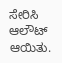ಸೇರಿಸಿ ಆಲೌಟ್ ಆಯಿತು.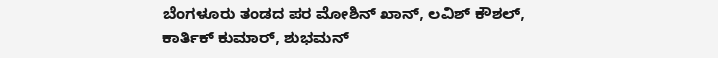ಬೆಂಗಳೂರು ತಂಡದ ಪರ ಮೋಶಿನ್ ಖಾನ್, ಲವಿಶ್ ಕೌಶಲ್, ಕಾರ್ತಿಕ್ ಕುಮಾರ್, ಶುಭಮನ್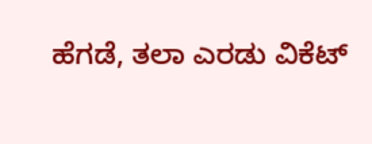ಹೆಗಡೆ, ತಲಾ ಎರಡು ವಿಕೆಟ್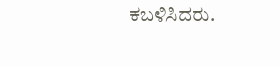ಕಬಳಿಸಿದರು.